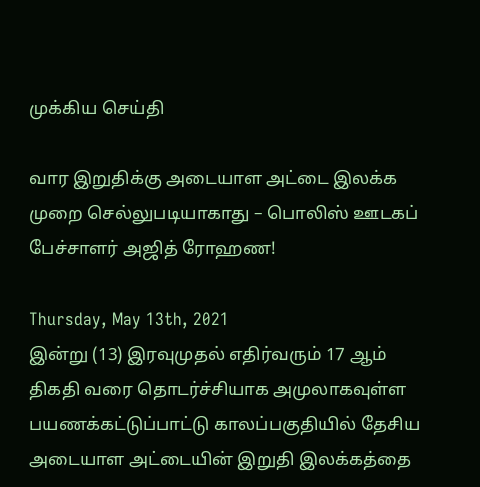முக்கிய செய்தி

வார இறுதிக்கு அடையாள அட்டை இலக்க முறை செல்லுபடியாகாது – பொலிஸ் ஊடகப் பேச்சாளர் அஜித் ரோஹண!

Thursday, May 13th, 2021
இன்று (13) இரவுமுதல் எதிர்வரும் 17 ஆம் திகதி வரை தொடர்ச்சியாக அமுலாகவுள்ள பயணக்கட்டுப்பாட்டு காலப்பகுதியில் தேசிய அடையாள அட்டையின் இறுதி இலக்கத்தை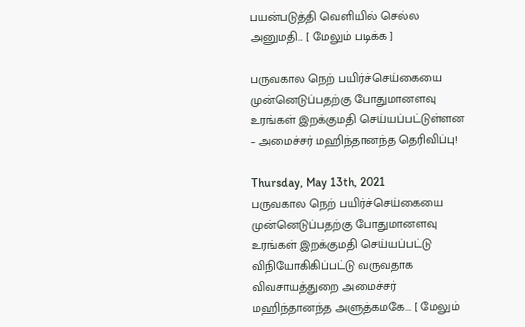பயன்படுத்தி வெளியில் செல்ல அனுமதி... [ மேலும் படிக்க ]

பருவகால நெற் பயிர்ச்செய்கையை முன்னெடுப்பதற்கு போதுமானளவு உரங்கள் இறக்குமதி செய்யப்பட்டுள்ளன – அமைச்சர் மஹிந்தானந்த தெரிவிப்பு!

Thursday, May 13th, 2021
பருவகால நெற் பயிர்ச்செய்கையை  முன்னெடுப்பதற்கு போதுமானளவு  உரங்கள் இறக்குமதி செய்யப்பட்டு  விநியோகிகிப்பட்டு வருவதாக  விவசாயத்துறை அமைச்சர் மஹிந்தானந்த அளுத்கமகே... [ மேலும்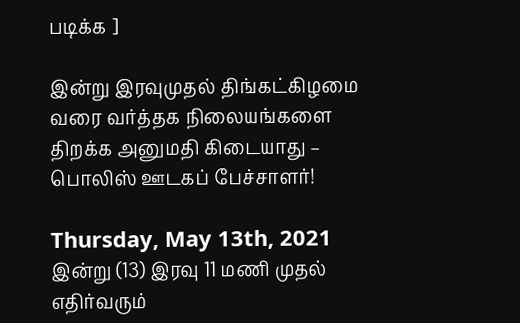படிக்க ]

இன்று இரவுமுதல் திங்கட்கிழமை வரை வர்த்தக நிலையங்களை திறக்க அனுமதி கிடையாது – பொலிஸ் ஊடகப் பேச்சாளர்!

Thursday, May 13th, 2021
இன்று (13) இரவு 11 மணி முதல் எதிர்வரும்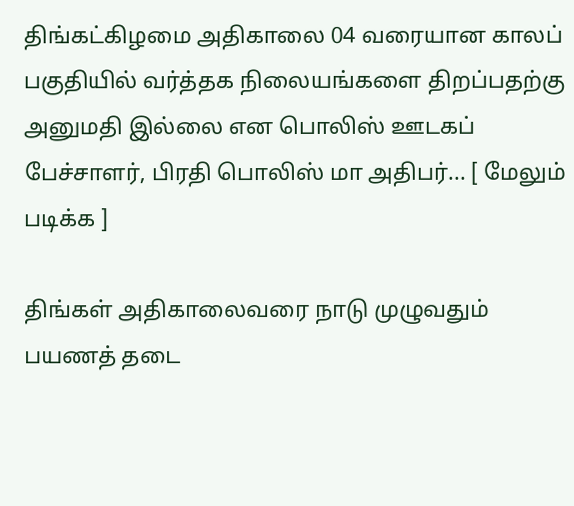திங்கட்கிழமை அதிகாலை 04 வரையான காலப் பகுதியில் வர்த்தக நிலையங்களை திறப்பதற்கு அனுமதி இல்லை என பொலிஸ் ஊடகப் பேச்சாளர், பிரதி பொலிஸ் மா அதிபர்... [ மேலும் படிக்க ]

திங்கள் அதிகாலைவரை நாடு முழுவதும் பயணத் தடை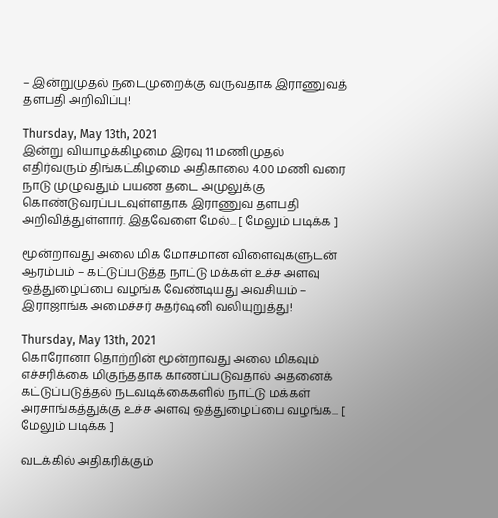– இன்றுமுதல் நடைமுறைக்கு வருவதாக இராணுவத் தளபதி அறிவிப்பு!

Thursday, May 13th, 2021
இன்று வியாழக்கிழமை இரவு 11 மணிமுதல் எதிர்வரும் திங்கட்கிழமை அதிகாலை 4.00 மணி வரை நாடு முழுவதும் பயண தடை அமுலுக்கு கொண்டுவரப்படவுள்ளதாக இராணுவ தளபதி அறிவித்துள்ளார். இதவேளை மேல்... [ மேலும் படிக்க ]

மூன்றாவது அலை மிக மோசமான விளைவுகளுடன் ஆரம்பம் – கட்டுப்படுத்த நாட்டு மக்கள் உச்ச அளவு ஒத்துழைப்பை வழங்க வேண்டியது அவசியம் – இராஜாங்க அமைச்சர் சுதர்ஷனி வலியுறுத்து!

Thursday, May 13th, 2021
கொரோனா தொற்றின் மூன்றாவது அலை மிகவும் எச்சரிக்கை மிகுந்ததாக காணப்படுவதால் அதனைக் கட்டுப்படுத்தல் நடவடிக்கைகளில் நாட்டு மக்கள் அரசாங்கத்துக்கு உச்ச அளவு ஒத்துழைப்பை வழங்க... [ மேலும் படிக்க ]

வடக்கில் அதிகரிக்கும்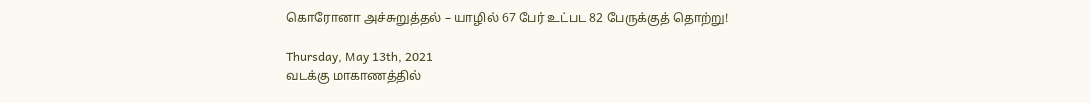கொரோனா அச்சுறுத்தல் – யாழில் 67 பேர் உட்பட 82 பேருக்குத் தொற்று!

Thursday, May 13th, 2021
வடக்கு மாகாணத்தில்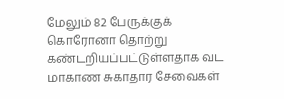மேலும் 82 பேருக்குக் கொரோனா தொற்று கண்டறியப்பட்டுள்ளதாக வட மாகாண சுகாதார சேவைகள்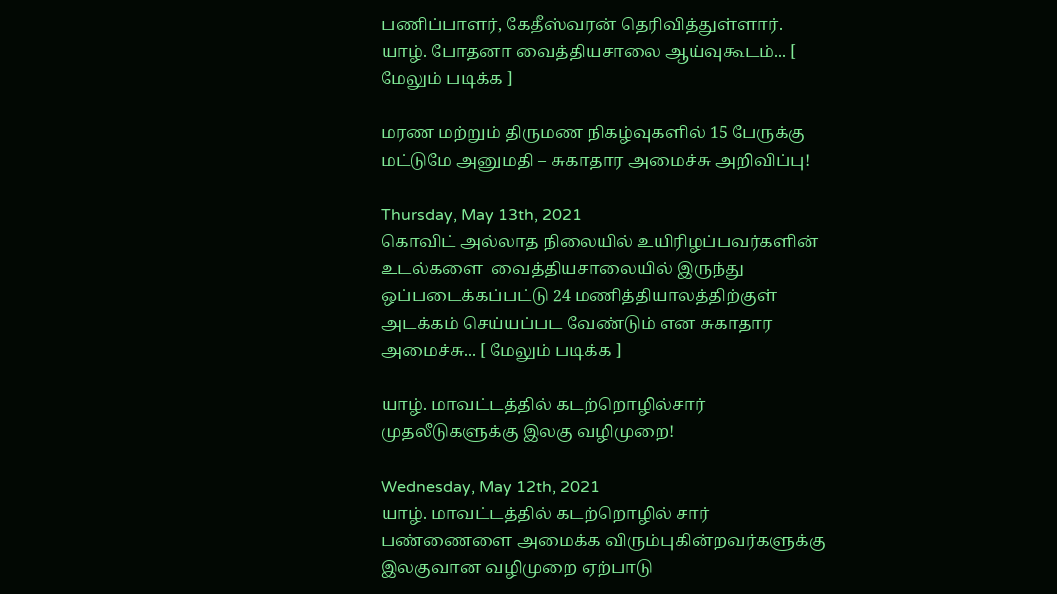பணிப்பாளர், கேதீஸ்வரன் தெரிவித்துள்ளார். யாழ். போதனா வைத்தியசாலை ஆய்வுகூடம்... [ மேலும் படிக்க ]

மரண மற்றும் திருமண நிகழ்வுகளில் 15 பேருக்கு மட்டுமே அனுமதி – சுகாதார அமைச்சு அறிவிப்பு!

Thursday, May 13th, 2021
கொவிட் அல்லாத நிலையில் உயிரிழப்பவர்களின் உடல்களை  வைத்தியசாலையில் இருந்து ஒப்படைக்கப்பட்டு 24 மணித்தியாலத்திற்குள் அடக்கம் செய்யப்பட வேண்டும் என சுகாதார அமைச்சு... [ மேலும் படிக்க ]

யாழ். மாவட்டத்தில் கடற்றொழில்சார் முதலீடுகளுக்கு இலகு வழிமுறை!

Wednesday, May 12th, 2021
யாழ். மாவட்டத்தில் கடற்றொழில் சார் பண்ணைளை அமைக்க விரும்புகின்றவர்களுக்கு இலகுவான வழிமுறை ஏற்பாடு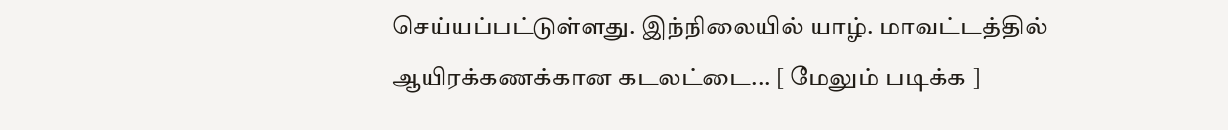செய்யப்பட்டுள்ளது. இந்நிலையில் யாழ். மாவட்டத்தில் ஆயிரக்கணக்கான கடலட்டை... [ மேலும் படிக்க ]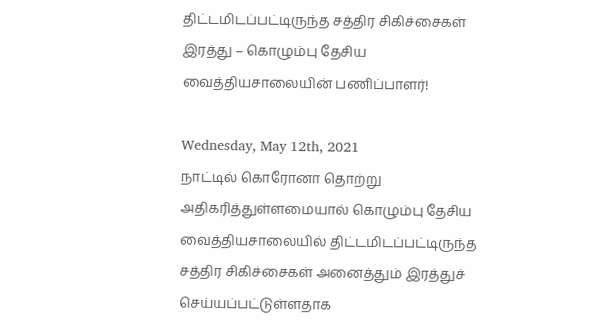திட்டமிடப்பட்டிருந்த சத்திர சிகிச்சைகள் இரத்து – கொழும்பு தேசிய வைத்தியசாலையின் பணிப்பாளர்!

Wednesday, May 12th, 2021
நாட்டில் கொரோனா தொற்று அதிகரித்துள்ளமையால் கொழும்பு தேசிய வைத்தியசாலையில் திட்டமிடப்பட்டிருந்த சத்திர சிகிச்சைகள் அனைத்தும் இரத்துச் செய்யப்பட்டுள்ளதாக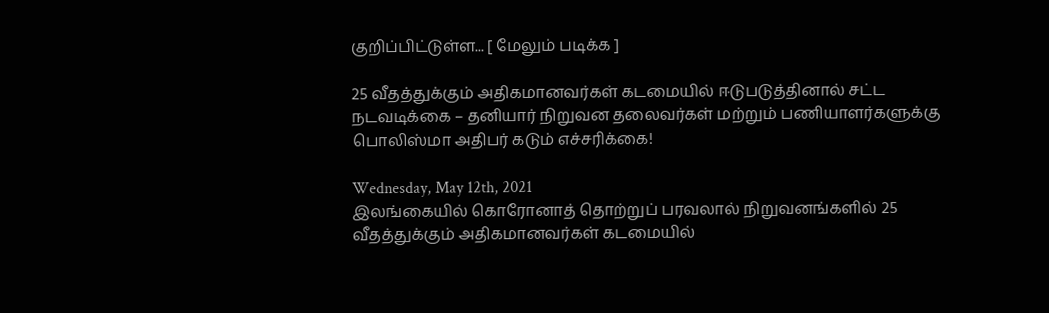குறிப்பிட்டுள்ள... [ மேலும் படிக்க ]

25 வீதத்துக்கும் அதிகமானவர்கள் கடமையில் ஈடுபடுத்தினால் சட்ட நடவடிக்கை – தனியார் நிறுவன தலைவர்கள் மற்றும் பணியாளர்களுக்கு பொலிஸ்மா அதிபர் கடும் எச்சரிக்கை!

Wednesday, May 12th, 2021
இலங்கையில் கொரோனாத் தொற்றுப் பரவலால் நிறுவனங்களில் 25 வீதத்துக்கும் அதிகமானவர்கள் கடமையில்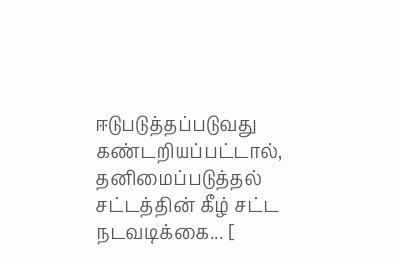ஈடுபடுத்தப்படுவது கண்டறியப்பட்டால், தனிமைப்படுத்தல் சட்டத்தின் கீழ் சட்ட நடவடிக்கை... [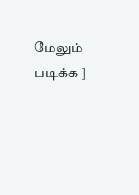மேலும் படிக்க ]